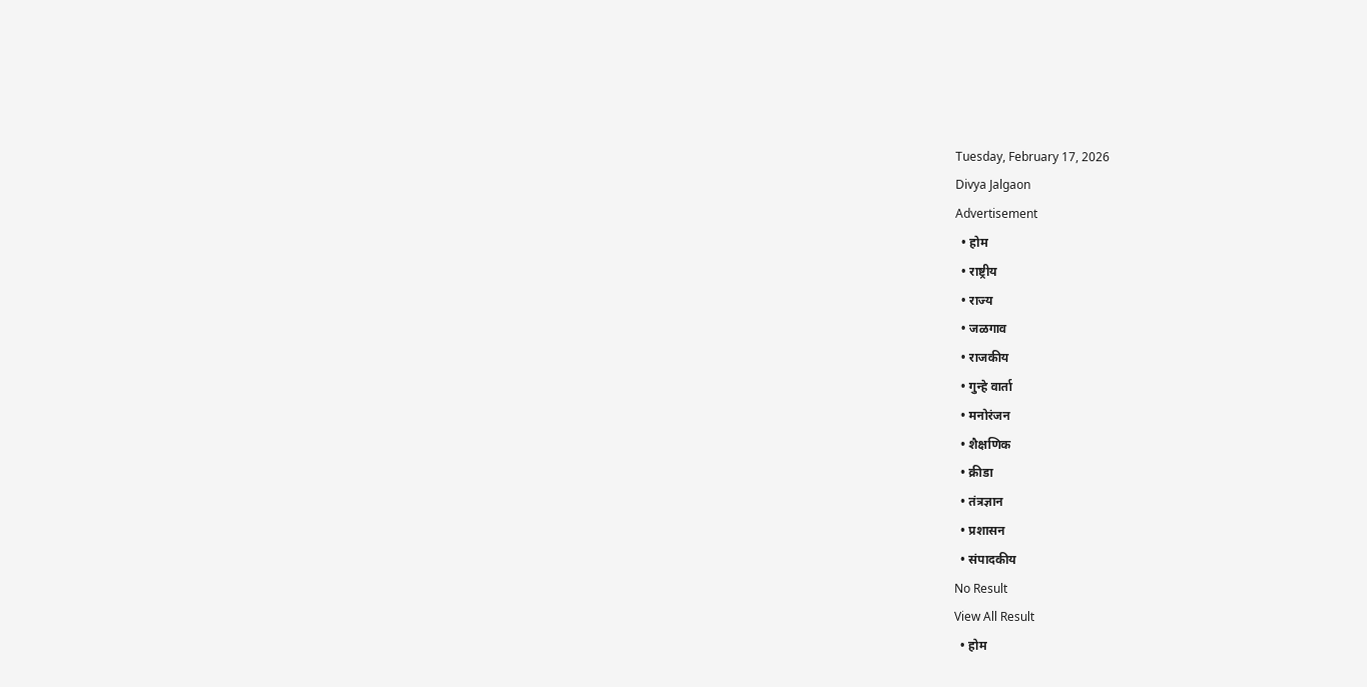Tuesday, February 17, 2026
Divya Jalgaon
Advertisement
  • होम
  • राष्ट्रीय
  • राज्य
  • जळगाव
  • राजकीय
  • गुन्हे वार्ता
  • मनोरंजन
  • शैक्षणिक
  • क्रीडा
  • तंत्रज्ञान
  • प्रशासन
  • संपादकीय
No Result
View All Result
  • होम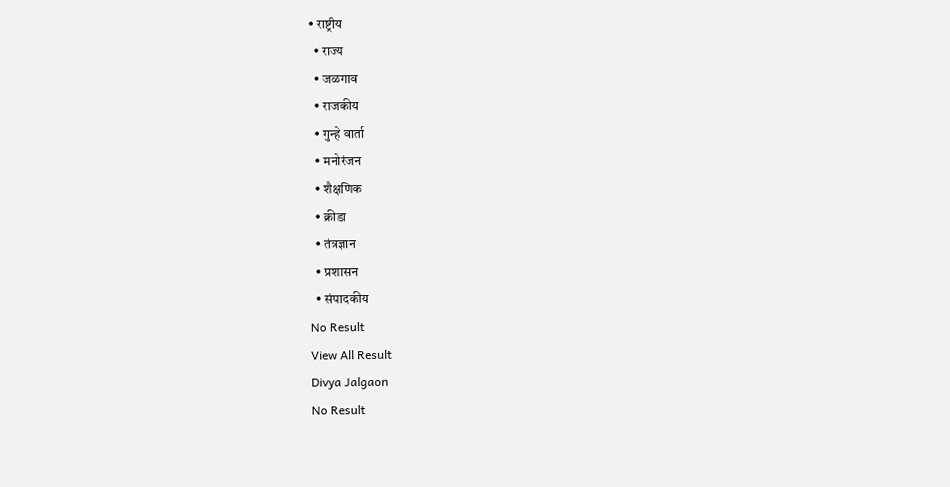• राष्ट्रीय
  • राज्य
  • जळगाव
  • राजकीय
  • गुन्हे वार्ता
  • मनोरंजन
  • शैक्षणिक
  • क्रीडा
  • तंत्रज्ञान
  • प्रशासन
  • संपादकीय
No Result
View All Result
Divya Jalgaon
No Result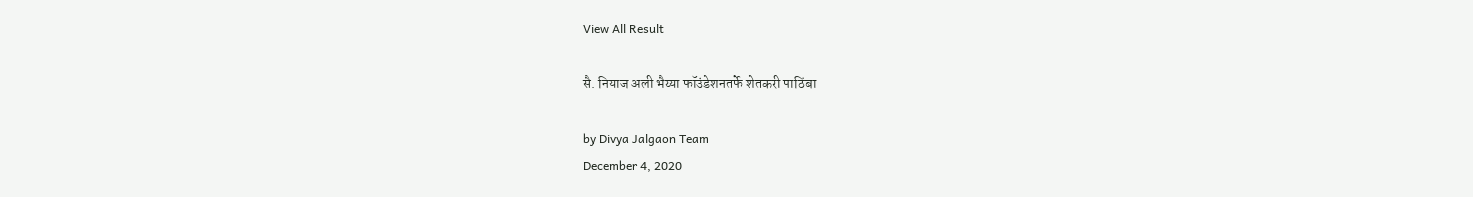View All Result

सै. नियाज अली भैय्या फॉउंडेशनतर्फे शेतकरी पाठिंबा

by Divya Jalgaon Team
December 4, 2020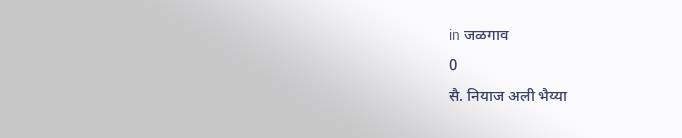in जळगाव
0
सै. नियाज अली भैय्या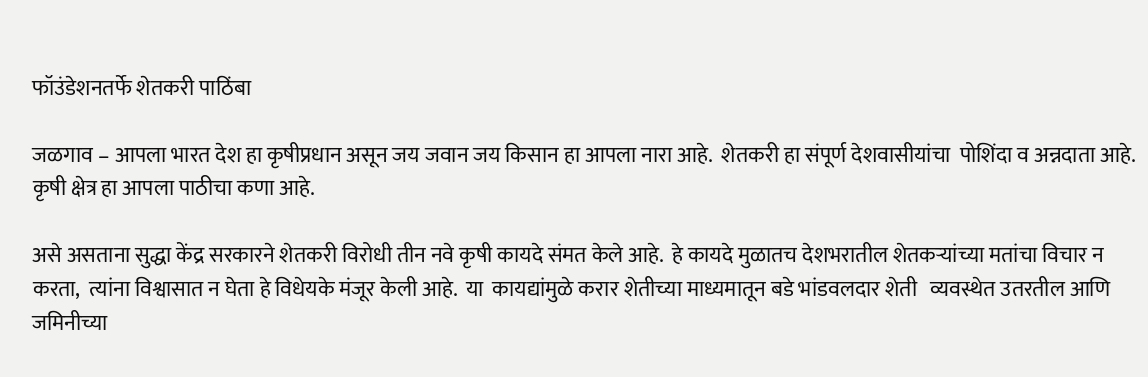फॉउंडेशनतर्फे शेतकरी पाठिंबा

जळगाव – आपला भारत देश हा कृषीप्रधान असून जय जवान जय किसान हा आपला नारा आहे.  शेतकरी हा संपूर्ण देशवासीयांचा  पोशिंदा व अन्नदाता आहे.  कृषी क्षेत्र हा आपला पाठीचा कणा आहे.

असे असताना सुद्धा केंद्र सरकारने शेतकरी विरोधी तीन नवे कृषी कायदे संमत केले आहे.  हे कायदे मुळातच देशभरातील शेतकऱ्यांच्या मतांचा विचार न करता,  त्यांना विश्वासात न घेता हे विधेयके मंजूर केली आहे.  या  कायद्यांमुळे करार शेतीच्या माध्यमातून बडे भांडवलदार शेती   व्यवस्थेत उतरतील आणि जमिनीच्या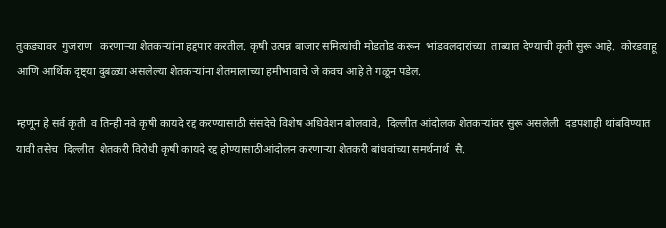तुकड्यावर  गुजराण   करणाऱ्या शेतकऱ्यांना हद्दपार करतील. कृषी उत्पन्न बाजार समित्यांची मोडतोड करून  भांडवलदारांच्या  ताब्यात देण्याची कृती सुरू आहे.  कोरडवाहू आणि आर्थिक दृष्ट्या दुबळ्या असलेल्या शेतकऱ्यांना शेतमालाच्या हमीभावाचे जे कवच आहे ते गळून पडेल.

म्हणून हे सर्व कृती  व तिन्ही नवे कृषी कायदे रद्द करण्यासाठी संसदेचे विशेष अधिवेशन बोलवावे,  दिल्लीत आंदोलक शेतकऱ्यांवर सुरू असलेली  दडपशाही थांबविण्यात यावी तसेच  दिल्लीत  शेतकरी विरोधी कृषी कायदे रद्द होण्यासाठीआंदोलन करणाऱ्या शेतकरी बांधवांच्या समर्थनार्थ  सै.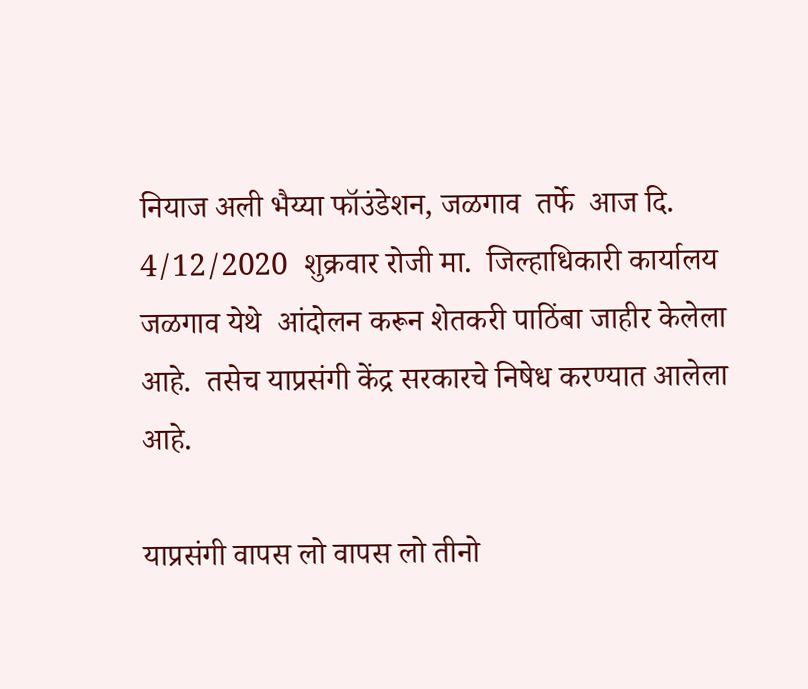नियाज अली भैय्या फॉउंडेशन, जळगाव  तर्फे  आज दि. 4/12/2020  शुक्रवार रोजी मा.  जिल्हाधिकारी कार्यालय जळगाव येथे  आंदोलन करून शेतकरी पाठिंबा जाहीर केलेला आहे.  तसेच याप्रसंगी केंद्र सरकारचे निषेध करण्यात आलेला आहे.

याप्रसंगी वापस लो वापस लो तीनो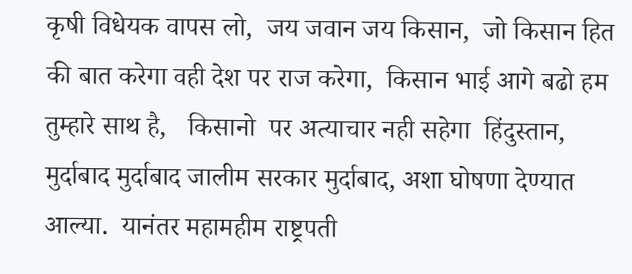कृषी विधेयक वापस लो,  जय जवान जय किसान,  जो किसान हित की बात करेगा वही देश पर राज करेगा,  किसान भाई आगे बढो हम तुम्हारे साथ है,   किसानो  पर अत्याचार नही सहेगा  हिंदुस्तान,  मुर्दाबाद मुर्दाबाद जालीम सरकार मुर्दाबाद, अशा घोषणा देण्यात आल्या.  यानंतर महामहीम राष्ट्रपती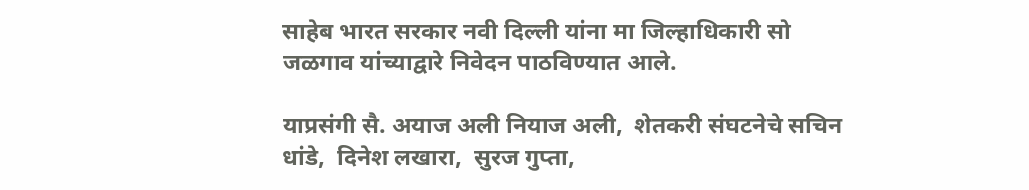साहेब भारत सरकार नवी दिल्ली यांना मा जिल्हाधिकारी सो जळगाव यांच्याद्वारे निवेदन पाठविण्यात आले.

याप्रसंगी सै. अयाज अली नियाज अली,  शेतकरी संघटनेचे सचिन धांडे,  दिनेश लखारा,  सुरज गुप्ता,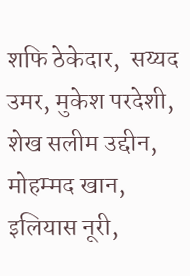शफि ठेकेदार,  सय्यद उमर, मुकेश परदेशी,  शेख सलीम उद्दीन, मोहम्मद खान, इलियास नूरी,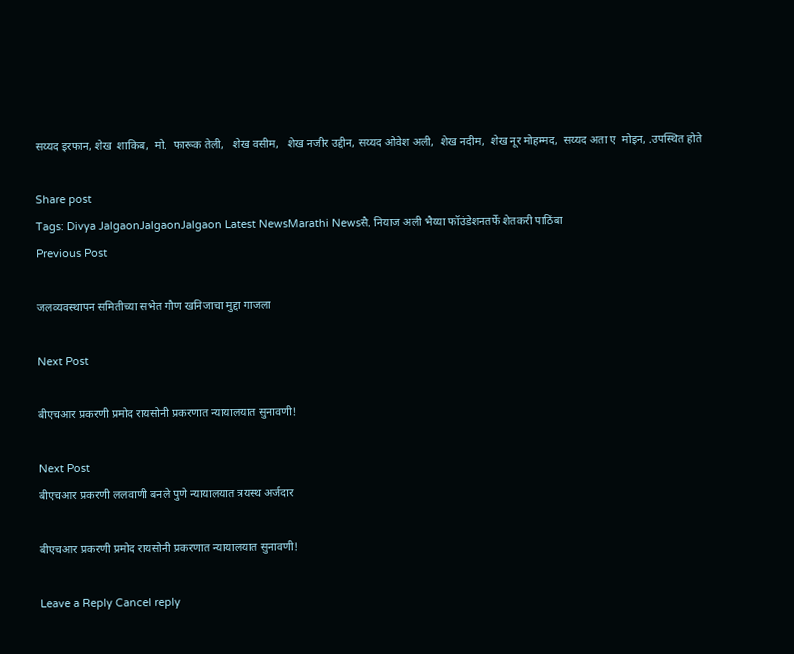सय्यद इरफान, शेख  शाकिब,  मो.  फारूक तेली,   शेख वसीम,   शेख नजीर उद्दीन, सय्यद ओवेश अली,  शेख नदीम,  शेख नूर मोहम्मद,  सय्यद अता ए  मोइन, .उपस्थित होते

Share post
Tags: Divya JalgaonJalgaonJalgaon Latest NewsMarathi Newsसै. नियाज अली भैय्या फॉउंडेशनतर्फे शेतकरी पाठिंबा
Previous Post

जलव्यवस्थापन समितीच्या सभेत गौण खनिजाचा मुद्दा गाजला

Next Post

बीएचआर प्रकरणी प्रमोद रायसोनी प्रकरणात न्यायालयात सुनावणी!

Next Post
बीएचआर प्रकरणी ललवाणी बनले पुणे न्यायालयात त्रयस्थ अर्जदार

बीएचआर प्रकरणी प्रमोद रायसोनी प्रकरणात न्यायालयात सुनावणी!

Leave a Reply Cancel reply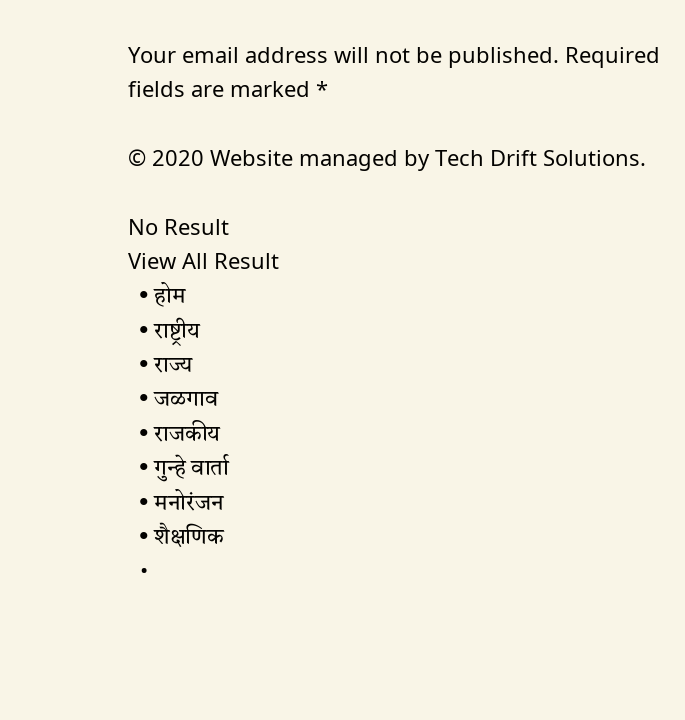Your email address will not be published. Required fields are marked *

© 2020 Website managed by Tech Drift Solutions.

No Result
View All Result
  • होम
  • राष्ट्रीय
  • राज्य
  • जळगाव
  • राजकीय
  • गुन्हे वार्ता
  • मनोरंजन
  • शैक्षणिक
  •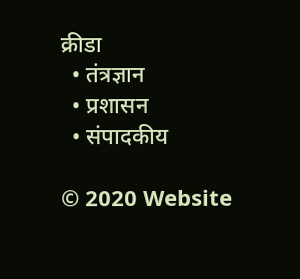क्रीडा
  • तंत्रज्ञान
  • प्रशासन
  • संपादकीय

© 2020 Website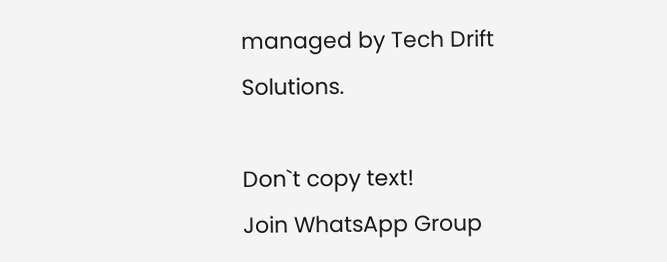managed by Tech Drift Solutions.

Don`t copy text!
Join WhatsApp Group